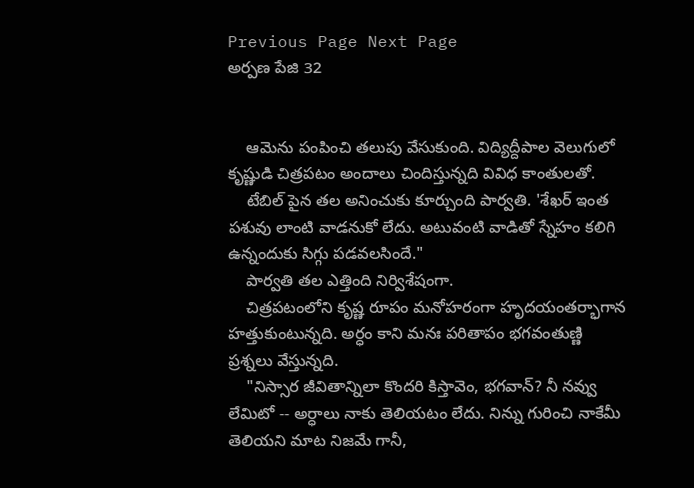Previous Page Next Page
అర్పణ పేజి 32


    ఆమెను పంపించి తలుపు వేసుకుంది. విద్యిద్దీపాల వెలుగులో కృష్ణుడి చిత్రపటం అందాలు చిందిస్తున్నది వివిధ కాంతులతో.
    టేబిల్ పైన తల అనించుకు కూర్చుంది పార్వతి. 'శేఖర్ ఇంత పశువు లాంటి వాడనుకో లేదు. అటువంటి వాడితో స్నేహం కలిగి ఉన్నందుకు సిగ్గు పడవలసిందే."
    పార్వతి తల ఎత్తింది నిర్విశేషంగా.
    చిత్రపటంలోని కృష్ణ రూపం మనోహరంగా హృదయంతర్భాగాన హత్తుకుంటున్నది. అర్ధం కాని మనః పరితాపం భగవంతుణ్ణి ప్రశ్నలు వేస్తున్నది.
    "నిస్సార జీవితాన్నిలా కొందరి కిస్తావెం, భగవాన్? నీ నవ్వు లేమిటో -- అర్ధాలు నాకు తెలియటం లేదు. నిన్ను గురించి నాకేమీ తెలియని మాట నిజమే గానీ,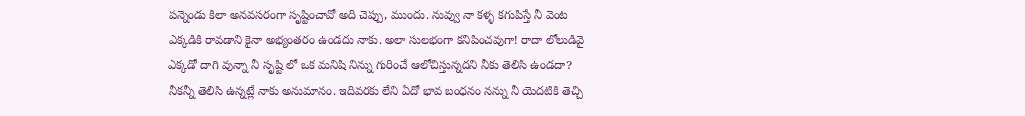పన్నెండు కిలా అనవసరంగా సృష్టించావో అది చెప్పు, ముందు. నువ్వు నా కళ్ళ కగుపిస్తే నీ వెంట ఎక్కడికి రావడాని కైనా అభ్యంతరం ఉండదు నాకు. అలా సులభంగా కనిపించవుగా! రాదా లోలుడివై ఎక్కడో దాగి వున్నా నీ సృష్టి లో ఒక మనిషి నిన్ను గురించే ఆలోచిస్తున్నదని నీకు తెలిసి ఉండదా? నీకన్నీ తెలిసి ఉన్నట్లే నాకు అనుమానం. ఇదివరకు లేని ఏదో భావ బంధనం నన్ను నీ యెదటికి తెచ్చి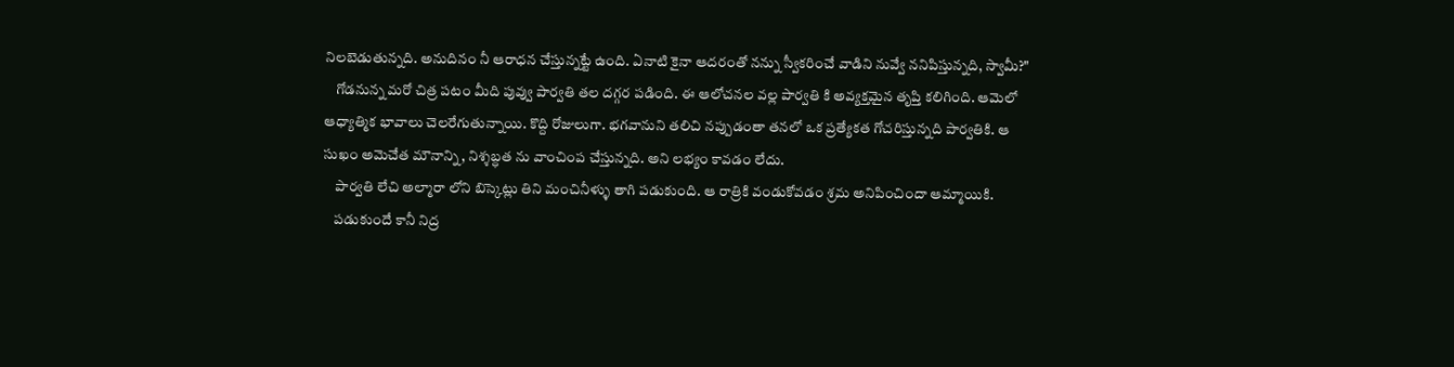నిలబెడుతున్నది. అనుదినం నీ ఆరాధన చేస్తున్నట్టే ఉంది. ఏనాటి కైనా ఆదరంతో నన్ను స్వీకరించే వాడిని నువ్వే ననిపిస్తున్నది, స్వామీ?"
    గోడనున్న మరో చిత్ర పటం మీది పువ్వు పార్వతి తల దగ్గర పడింది. ఈ ఆలోచనల వల్ల పార్వతి కి అవ్యక్తమైన తృప్తి కలిగింది. ఆమెలో ఆధ్యాత్మిక భావాలు చెలరేగుతున్నాయి. కొద్ది రోజులుగా. భగవానుని తలిచి నప్పుడంతా తనలో ఒక ప్రత్యేకత గోచరిస్తున్నది పార్వతికి. ఆ సుఖం అమెచేత మౌనాన్ని, నిశ్శబ్ధత ను వాంచింప చేస్తున్నది. అని లభ్యం కావడం లేదు.
    పార్వతి లేచి అల్మారా లోని బిస్కెట్లు తిని మంచినీళ్ళు తాగి పడుకుంది. ఆ రాత్రికి వండుకోవడం శ్రమ అనిపించిందా ఆమ్మాయికి.
    పడుకుందే కానీ నిద్ర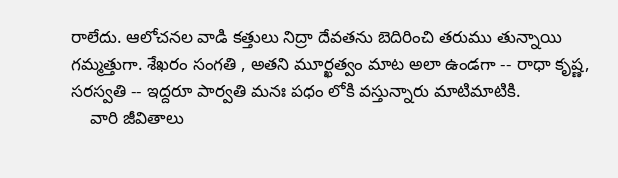రాలేదు. ఆలోచనల వాడి కత్తులు నిద్రా దేవతను బెదిరించి తరుము తున్నాయి గమ్మత్తుగా. శేఖరం సంగతి , అతని మూర్ఖత్వం మాట అలా ఉండగా -- రాధా కృష్ణ, సరస్వతి -- ఇద్దరూ పార్వతి మనః పధం లోకి వస్తున్నారు మాటిమాటికి.
    వారి జీవితాలు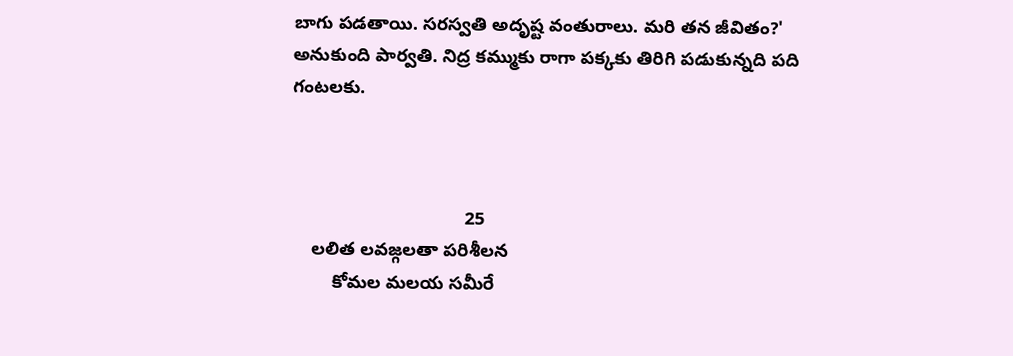బాగు పడతాయి. సరస్వతి అదృష్ట వంతురాలు. మరి తన జీవితం?' అనుకుంది పార్వతి. నిద్ర కమ్ముకు రాగా పక్కకు తిరిగి పడుకున్నది పది గంటలకు.



                                  25
    లలిత లవజ్గలతా పరిశీలన
        కోమల మలయ సమీరే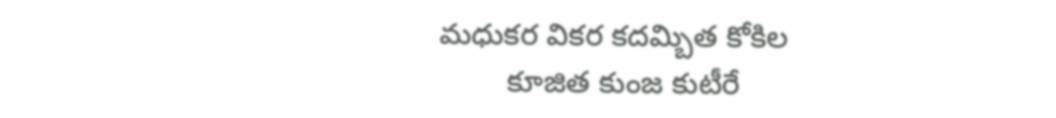మధుకర వికర కదమ్బిత కోకిల
        కూజిత కుంజ కుటీరే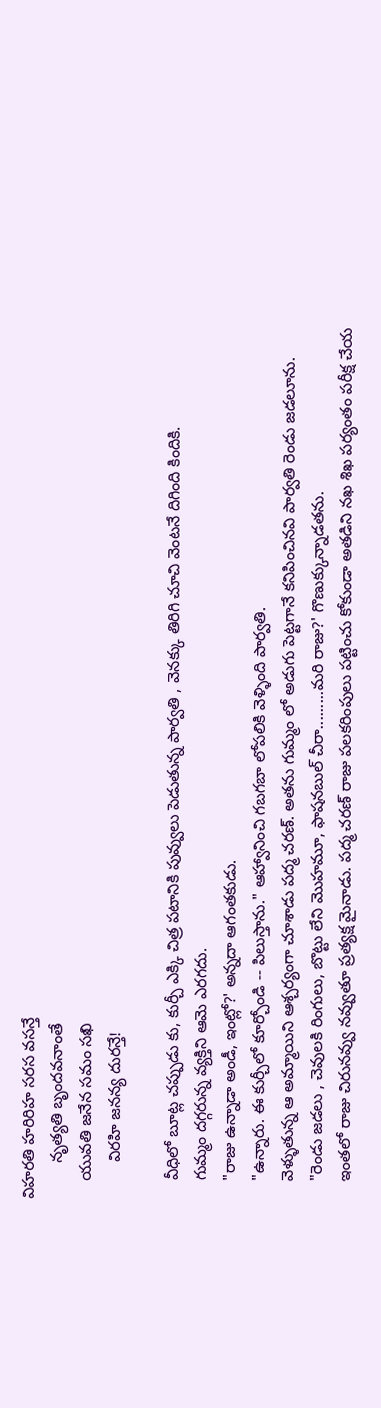విహరతి హరిరిహ సరస వసన్తే
        నృత్యతి బృందవనాంతే
    యువతి జనేన సమం సఖి
        విరహి జనన్య దురన్తే!

    వీధిలో బూట్ల చప్పుడు కు, కుర్చీ ఎక్కి చిత్ర పటానికి పువ్వులు పెడుతున్న పార్వతి , వెనక్కు తిరిగి చూచి వెంటనే దిగింది కిందికి.
    గుమ్మం దగ్గరున్న వ్యక్తిని ఆమె ఎరగదు.
    "రాజు ఉన్నాడా అండీ, ఇంట్లో?' అన్నదా ఆగంతకుడు.
    "ఉన్నారు. ఈ కుర్చీలో కూర్చోండి -- పిలుస్తాను." ఆహ్వానించి గబగబా లోపలికి వెళ్ళింది పార్వతి.
    వెళ్ళుతున్న ఆ అమ్మాయిని ఆశ్చర్యంగా చూశాడు పద్మ చరణ్. అతను గుమ్మం లో అడుగు పెట్టగానే కనిపించినవి పార్వతి రెండు జడలూను.
    "రెండు జడలు , చెవులకి రింగులు, బొట్టు లేని మొహమూ, ఫాషనబుల్ చీరా.........మరి రాజు?' గొణుక్కున్నాడతను.
    ఇంతలో రాజు చిరునవ్వు నవ్వుతూ ప్రత్యక్ష మైనాడు. పద్మ చరణ్ రాజు పలకరింపులు పట్టించు కోకుండా అతడిని నఖ శిఖ పర్యంతం పరీక్ష చేయ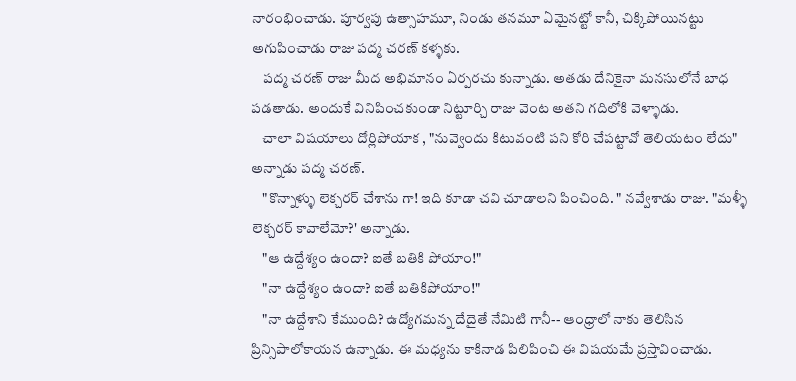నారంభించాడు. పూర్వపు ఉత్సాహమూ, నిండు తనమూ ఏమైనట్టో కానీ, చిక్కిపోయినట్టు అగుపించాడు రాజు పద్మ చరణ్ కళ్ళకు.
    పద్మ చరణ్ రాజు మీద అభిమానం ఏర్పరచు కున్నాడు. అతడు దేనికైనా మనసులోనే బాధ పడతాడు. అందుకే వినిపించకుండా నిట్టూర్చి రాజు వెంట అతని గదిలోకి వెళ్ళాడు.
    చాలా విషయాలు దోర్లిపోయాక , "నువ్వెందు కిటువంటి పని కోరి చేపట్టావో తెలియటం లేదు" అన్నాడు పద్మ చరణ్.
    "కొన్నాళ్ళు లెక్చరర్ చేశాను గా! ఇది కూడా చవి చూడాలని పించింది. " నవ్వేశాడు రాజు. "మళ్ళీ లెక్చరర్ కావాలేమో?' అన్నాడు.
    "ఆ ఉద్దేశ్యం ఉందా? ఐతే బతికి పోయాం!"
    "నా ఉద్దేశ్యం ఉందా? ఐతే బతికిపోయాం!"
    "నా ఉద్దేశాని కేముంది? ఉద్యోగమన్న దేదైతే నేమిటి గానీ-- ఆంధ్రాలో నాకు తెలిసిన ప్రిన్సిపాలోకాయన ఉన్నాడు. ఈ మధ్యను కాకినాడ పిలిపించి ఈ విషయమే ప్రస్తావించాడు.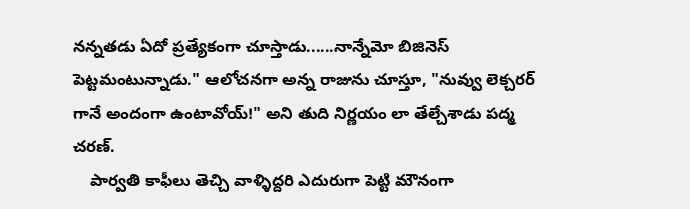నన్నతడు ఏదో ప్రత్యేకంగా చూస్తాడు......నాన్నేమో బిజినెస్ పెట్టమంటున్నాడు." ఆలోచనగా అన్న రాజును చూస్తూ, "నువ్వు లెక్చరర్ గానే అందంగా ఉంటావోయ్!" అని తుది నిర్ణయం లా తేల్చేశాడు పద్మ చరణ్.
    పార్వతి కాఫీలు తెచ్చి వాళ్ళిద్దరి ఎదురుగా పెట్టి మౌనంగా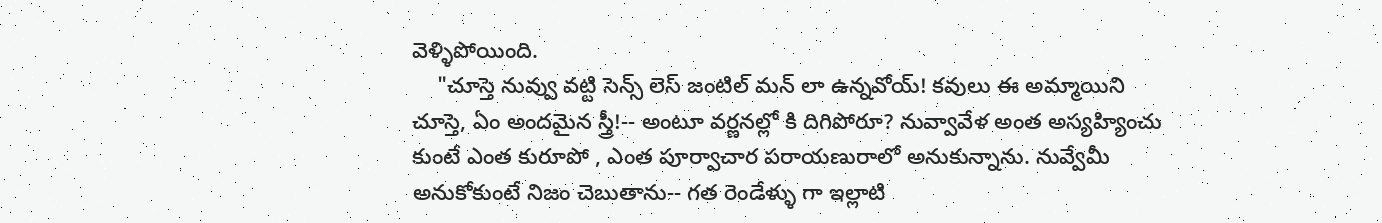వెళ్ళిపోయింది.
    "చూస్తె నువ్వు వట్టి సెన్స్ లెస్ జంటిల్ మన్ లా ఉన్నవోయ్! కవులు ఈ అమ్మాయిని చూస్తె, ఏం అందమైన స్త్రీ!-- అంటూ వర్ణనల్లో కి దిగిపోరూ? నువ్వావేళ అంత అస్యహ్యించు కుంటే ఎంత కురూపో , ఎంత పూర్వాచార పరాయణురాలో అనుకున్నాను. నువ్వేమీ అనుకోకుంటే నిజం చెబుతాను-- గత రెండేళ్ళు గా ఇల్లాటి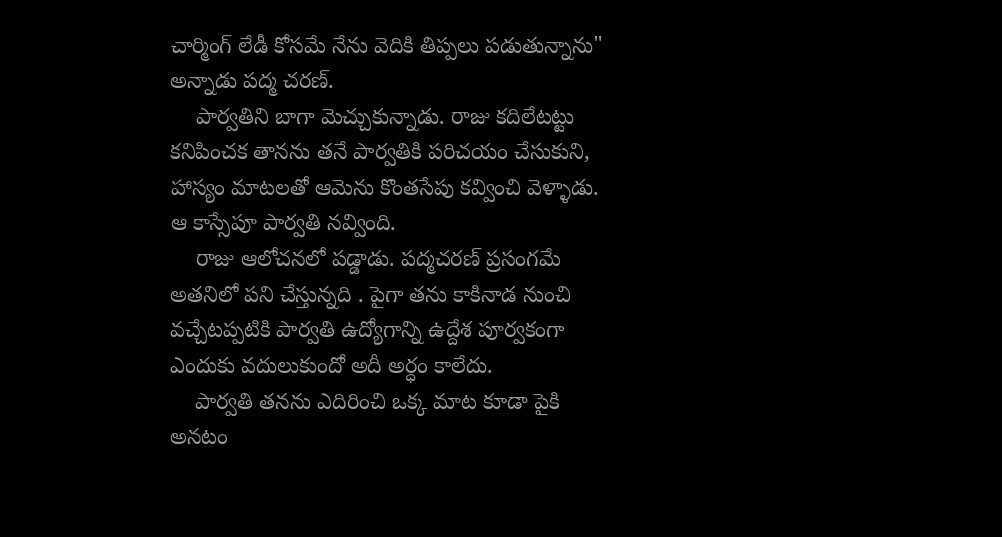చార్మింగ్ లేడీ కోసమే నేను వెదికి తిప్పలు పడుతున్నాను" అన్నాడు పద్మ చరణ్.
    పార్వతిని బాగా మెచ్చుకున్నాడు. రాజు కదిలేటట్టు కనిపించక తానను తనే పార్వతికి పరిచయం చేసుకుని, హాస్యం మాటలతో ఆమెను కొంతసేపు కవ్వించి వెళ్ళాడు. ఆ కాస్సేపూ పార్వతి నవ్వింది.
    రాజు ఆలోచనలో పడ్డాడు. పద్మచరణ్ ప్రసంగమే అతనిలో పని చేస్తున్నది . పైగా తను కాకినాడ నుంచి వచ్చేటప్పటికి పార్వతి ఉద్యోగాన్ని ఉద్దేశ పూర్వకంగా ఎందుకు వదులుకుందో అదీ అర్ధం కాలేదు.
    పార్వతి తనను ఎదిరించి ఒక్క మాట కూడా పైకి అనటం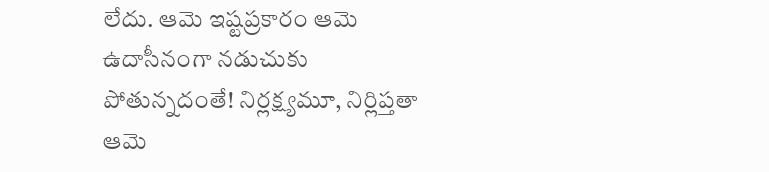లేదు. ఆమె ఇష్టప్రకారం ఆమె ఉదాసీనంగా నడుచుకు పోతున్నదంతే! నిర్లక్ష్యమూ, నిర్లిప్తతా ఆమె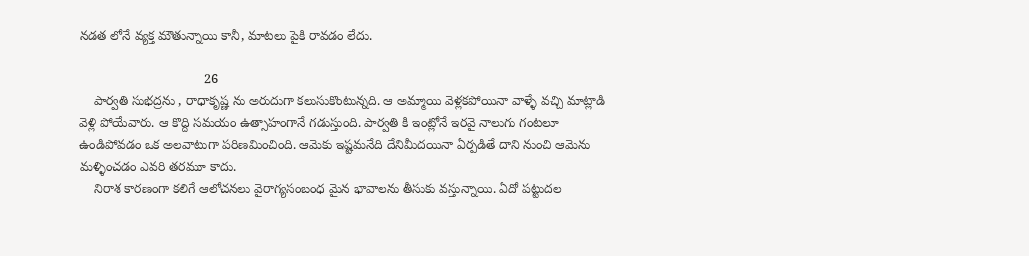నడత లోనే వ్యక్త మౌతున్నాయి కానీ, మాటలు పైకి రావడం లేదు.

                                  26
    పార్వతి సుభద్రను , రాధాకృష్ణ ను అరుదుగా కలుసుకొంటున్నది. ఆ అమ్మాయి వెళ్లకపోయినా వాళ్ళే వచ్చి మాట్లాడి వెళ్లి పోయేవారు. ఆ కొద్ది సమయం ఉత్సాహంగానే గడుస్తుంది. పార్వతి కి ఇంట్లోనే ఇరవై నాలుగు గంటలూ ఉండిపోవడం ఒక అలవాటుగా పరిణమించింది. ఆమెకు ఇష్టమనేది దేనిమీదయినా ఏర్పడితే దాని నుంచి ఆమెను మళ్ళించడం ఎవరి తరమూ కాదు.
    నిరాశ కారణంగా కలిగే ఆలోచనలు వైరాగ్యసంబంధ మైన భావాలను తీసుకు వస్తున్నాయి. ఏదో పట్టుదల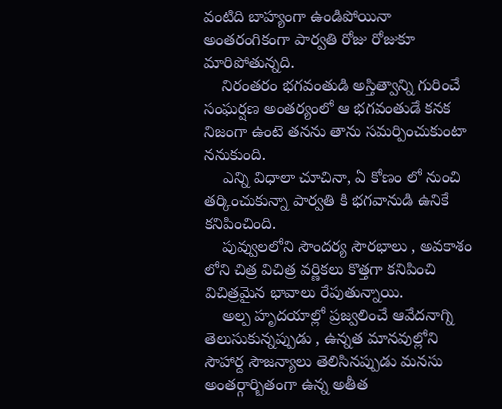వంటిది బాహ్యంగా ఉండిపోయినా అంతరంగికంగా పార్వతి రోజు రోజుకూ మారిపోతున్నది.
    నిరంతరం భగవంతుడి అస్తిత్వాన్ని గురించే సంఘర్షణ అంతర్యంలో ఆ భగవంతుడే కనక నిజంగా ఉంటె తనను తాను సమర్పించుకుంటా ననుకుంది.
    ఎన్ని విధాలా చూచినా, ఏ కోణం లో నుంచి తర్కించుకున్నా పార్వతి కి భగవానుడి ఉనికే కనిపించింది.
    పువ్వులలోని సౌందర్య సౌరభాలు , అవకాశం లోని చిత్ర విచిత్ర వర్ణికలు కొత్తగా కనిపించి విచిత్రమైన భావాలు రేపుతున్నాయి.
    అల్ప హృదయాల్లో ప్రజ్వలించే ఆవేదనాగ్ని తెలుసుకున్నప్పుడు , ఉన్నత మానవుల్లోని సౌహార్ద సౌజన్యాలు తెలిసినప్పుడు మనసు అంతర్గార్బితంగా ఉన్న అతీత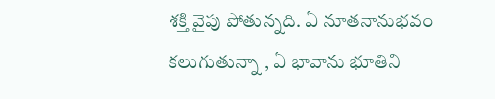శక్తి వైపు పోతున్నది. ఏ నూతనానుభవం కలుగుతున్నా , ఏ భావాను భూతిని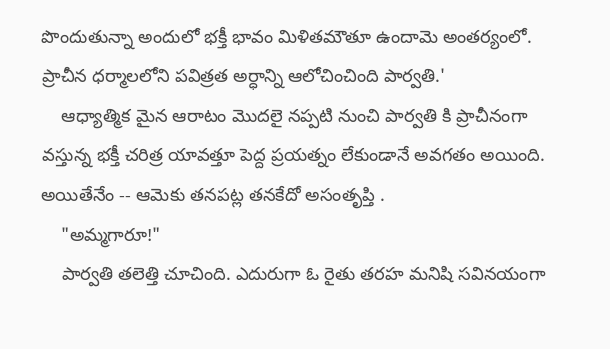పొందుతున్నా అందులో భక్తీ భావం మిళితమౌతూ ఉందామె అంతర్యంలో. ప్రాచీన ధర్మాలలోని పవిత్రత అర్ధాన్ని ఆలోచించింది పార్వతి.'
    ఆధ్యాత్మిక మైన ఆరాటం మొదలై నప్పటి నుంచి పార్వతి కి ప్రాచీనంగా వస్తున్న భక్తీ చరిత్ర యావత్తూ పెద్ద ప్రయత్నం లేకుండానే అవగతం అయింది. అయితేనేం -- ఆమెకు తనపట్ల తనకేదో అసంతృప్తి .
    "అమ్మగారూ!"
    పార్వతి తలెత్తి చూచింది. ఎదురుగా ఓ రైతు తరహ మనిషి సవినయంగా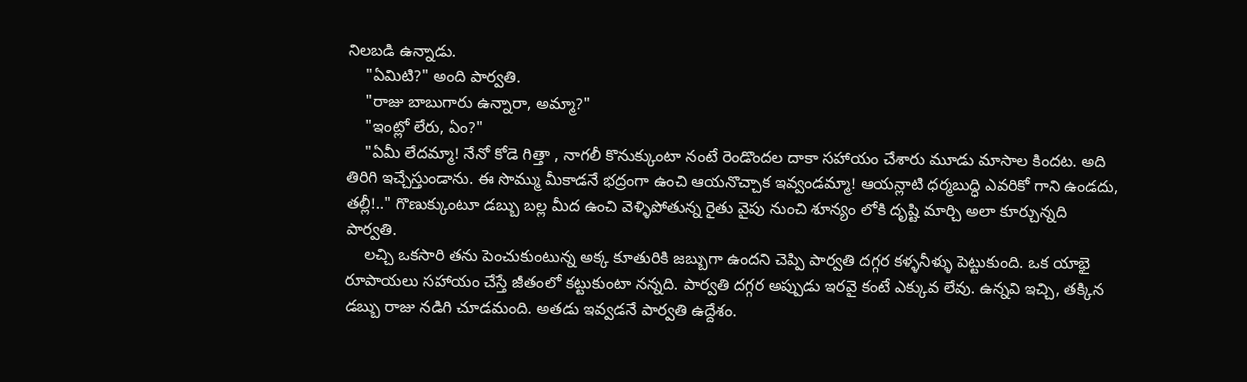నిలబడి ఉన్నాడు.
    "ఏమిటి?" అంది పార్వతి.
    "రాజు బాబుగారు ఉన్నారా, అమ్మా?"
    "ఇంట్లో లేరు, ఏం?"
    "ఏమీ లేదమ్మా! నేనో కోడె గిత్తా , నాగలీ కొనుక్కుంటా నంటే రెండొందల దాకా సహాయం చేశారు మూడు మాసాల కిందట. అది తిరిగి ఇచ్చేస్తుండాను. ఈ సొమ్ము మీకాడనే భద్రంగా ఉంచి ఆయనొచ్చాక ఇవ్వండమ్మా! ఆయన్లాటి ధర్మబుద్ధి ఎవరికో గాని ఉండదు, తల్లీ!.." గొణుక్కుంటూ డబ్బు బల్ల మీద ఉంచి వెళ్ళిపోతున్న రైతు వైపు నుంచి శూన్యం లోకి దృష్టి మార్చి అలా కూర్చున్నది పార్వతి.
    లచ్చి ఒకసారి తను పెంచుకుంటున్న అక్క కూతురికి జబ్బుగా ఉందని చెప్పి పార్వతి దగ్గర కళ్ళనీళ్ళు పెట్టుకుంది. ఒక యాభై రూపాయలు సహాయం చేస్తే జీతంలో కట్టుకుంటా నన్నది. పార్వతి దగ్గర అప్పుడు ఇరవై కంటే ఎక్కువ లేవు. ఉన్నవి ఇచ్చి, తక్కిన డబ్బు రాజు నడిగి చూడమంది. అతడు ఇవ్వడనే పార్వతి ఉద్దేశం.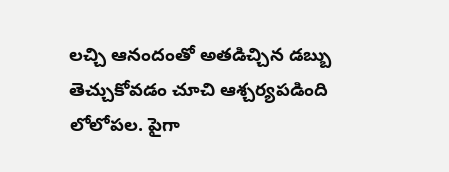లచ్చి ఆనందంతో అతడిచ్చిన డబ్బు తెచ్చుకోవడం చూచి ఆశ్చర్యపడింది లోలోపల. పైగా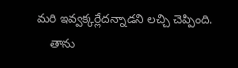మరి ఇవ్వక్కర్లేదన్నాడని లచ్చి చెప్పింది.
    తాను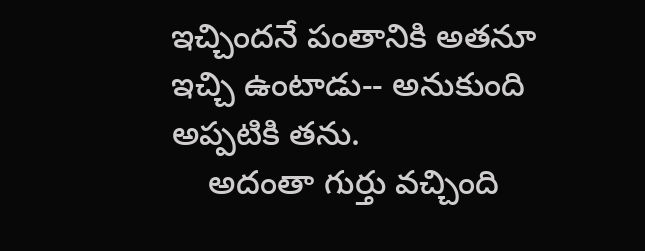ఇచ్చిందనే పంతానికి అతనూ ఇచ్చి ఉంటాడు-- అనుకుంది అప్పటికి తను.
    అదంతా గుర్తు వచ్చింది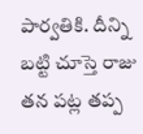పార్వతికి. దీన్ని బట్టి చూస్తె రాజు తన పట్ల తప్ప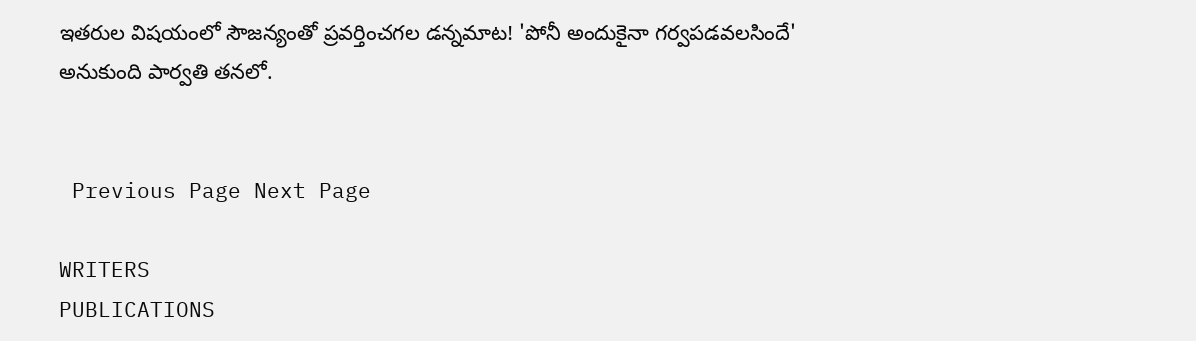ఇతరుల విషయంలో సౌజన్యంతో ప్రవర్తించగల డన్నమాట! 'పోనీ అందుకైనా గర్వపడవలసిందే' అనుకుంది పార్వతి తనలో.


 Previous Page Next Page

WRITERS
PUBLICATIONS